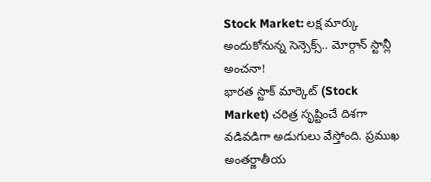Stock Market: లక్ష మార్కు అందుకోనున్న సెన్సెక్స్.. మోర్గాన్ స్టాన్లీ అంచనా!
భారత స్టాక్ మార్కెట్ (Stock Market) చరిత్ర సృష్టించే దిశగా వడివడిగా అడుగులు వేస్తోంది. ప్రముఖ అంతర్జాతీయ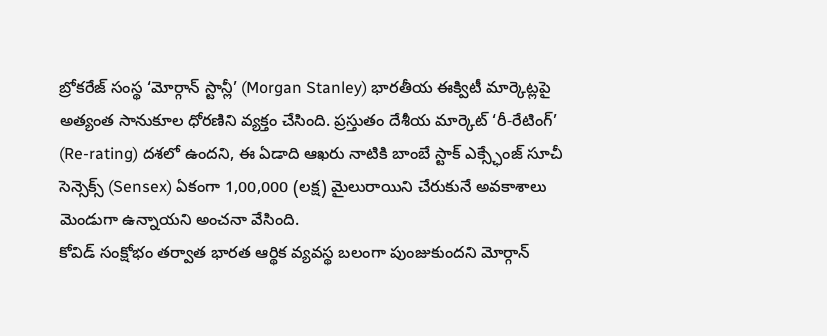బ్రోకరేజ్ సంస్థ ‘మోర్గాన్ స్టాన్లీ’ (Morgan Stanley) భారతీయ ఈక్విటీ మార్కెట్లపై అత్యంత సానుకూల ధోరణిని వ్యక్తం చేసింది. ప్రస్తుతం దేశీయ మార్కెట్ ‘రీ-రేటింగ్’ (Re-rating) దశలో ఉందని, ఈ ఏడాది ఆఖరు నాటికి బాంబే స్టాక్ ఎక్స్ఛేంజ్ సూచీ సెన్సెక్స్ (Sensex) ఏకంగా 1,00,000 (లక్ష) మైలురాయిని చేరుకునే అవకాశాలు మెండుగా ఉన్నాయని అంచనా వేసింది.
కోవిడ్ సంక్షోభం తర్వాత భారత ఆర్థిక వ్యవస్థ బలంగా పుంజుకుందని మోర్గాన్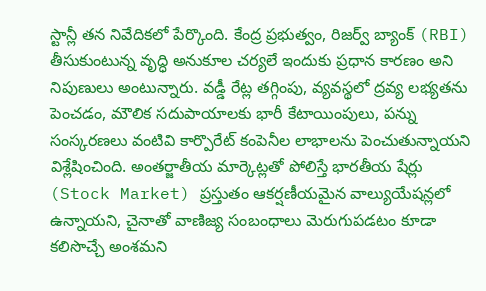స్టాన్లీ తన నివేదికలో పేర్కొంది. కేంద్ర ప్రభుత్వం, రిజర్వ్ బ్యాంక్ (RBI) తీసుకుంటున్న వృద్ధి అనుకూల చర్యలే ఇందుకు ప్రధాన కారణం అని నిపుణులు అంటున్నారు. వడ్డీ రేట్ల తగ్గింపు, వ్యవస్థలో ద్రవ్య లభ్యతను పెంచడం, మౌలిక సదుపాయాలకు భారీ కేటాయింపులు, పన్ను సంస్కరణలు వంటివి కార్పొరేట్ కంపెనీల లాభాలను పెంచుతున్నాయని విశ్లేషించింది. అంతర్జాతీయ మార్కెట్లతో పోలిస్తే భారతీయ షేర్లు (Stock Market) ప్రస్తుతం ఆకర్షణీయమైన వాల్యుయేషన్లలో ఉన్నాయని, చైనాతో వాణిజ్య సంబంధాలు మెరుగుపడటం కూడా కలిసొచ్చే అంశమని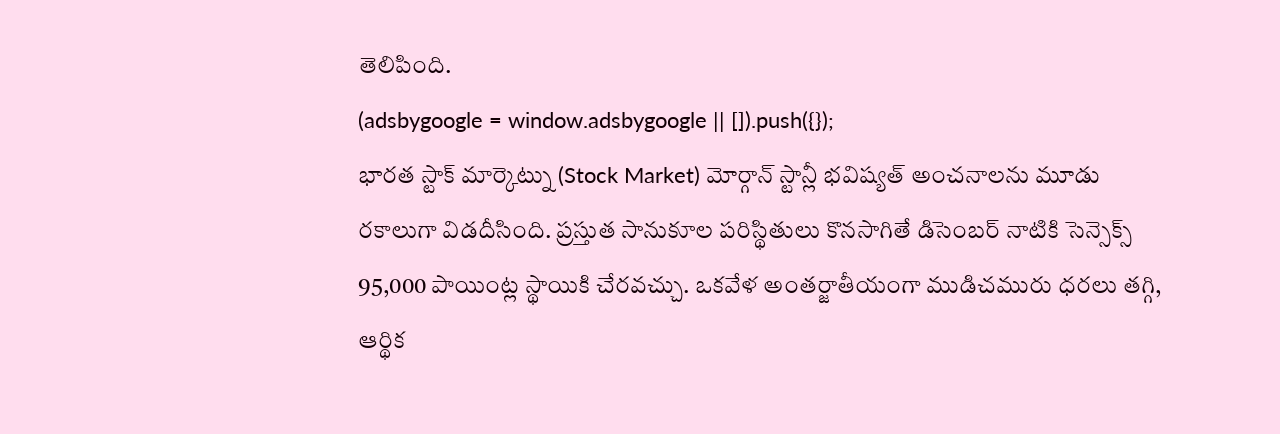తెలిపింది.
(adsbygoogle = window.adsbygoogle || []).push({});
భారత స్టాక్ మార్కెట్ను (Stock Market) మోర్గాన్ స్టాన్లీ భవిష్యత్ అంచనాలను మూడు రకాలుగా విడదీసింది. ప్రస్తుత సానుకూల పరిస్థితులు కొనసాగితే డిసెంబర్ నాటికి సెన్సెక్స్ 95,000 పాయింట్ల స్థాయికి చేరవచ్చు. ఒకవేళ అంతర్జాతీయంగా ముడిచమురు ధరలు తగ్గి, ఆర్థిక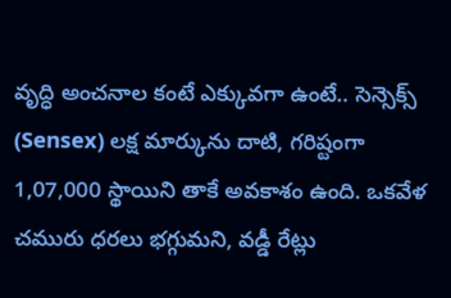వృద్ధి అంచనాల కంటే ఎక్కువగా ఉంటే.. సెన్సెక్స్ (Sensex) లక్ష మార్కును దాటి, గరిష్టంగా 1,07,000 స్థాయిని తాకే అవకాశం ఉంది. ఒకవేళ చమురు ధరలు భగ్గుమని, వడ్డీ రేట్లు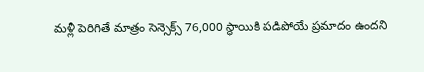మళ్లీ పెరిగితే మాత్రం సెన్సెక్స్ 76,000 స్థాయికి పడిపోయే ప్రమాదం ఉందని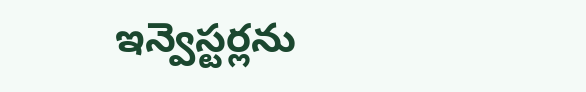ఇన్వెస్టర్లను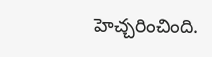హెచ్చరించింది.